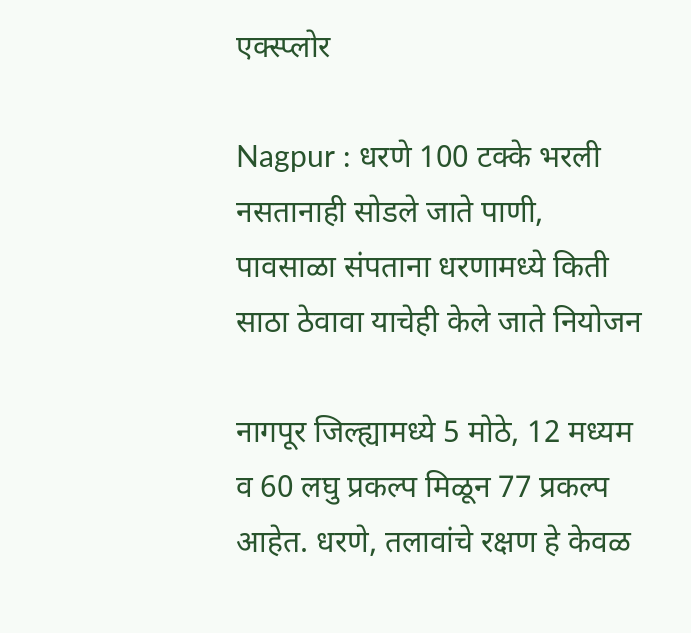एक्स्प्लोर

Nagpur : धरणे 100 टक्के भरली नसतानाही सोडले जाते पाणी, पावसाळा संपताना धरणामध्ये किती साठा ठेवावा याचेही केले जाते नियोजन

नागपूर जिल्ह्यामध्ये 5 मोठे, 12 मध्यम  व 60 लघु प्रकल्प मिळून 77 प्रकल्प आहेत. धरणे, तलावांचे रक्षण हे केवळ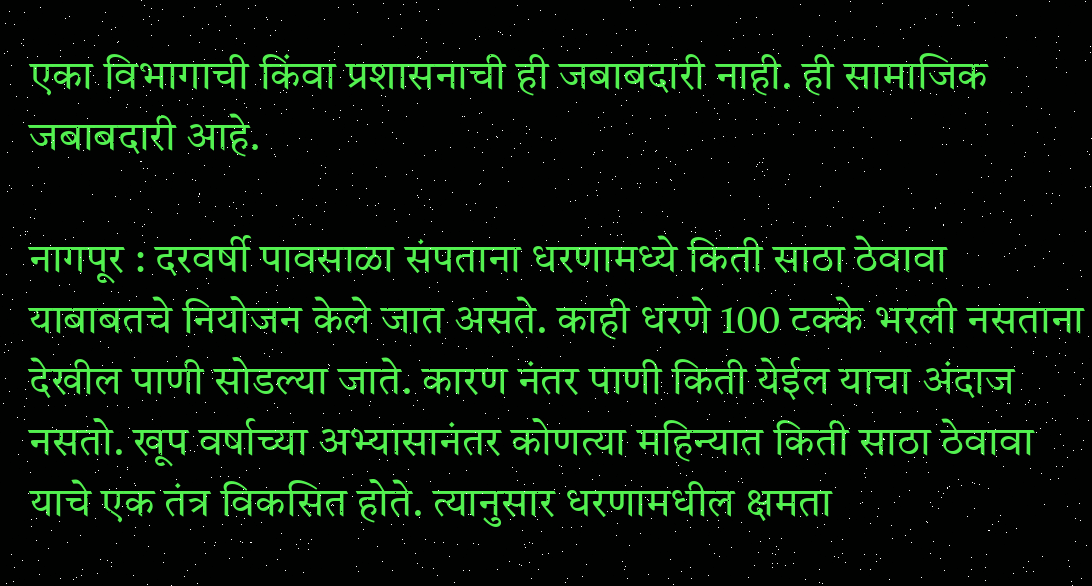एका विभागाची किंवा प्रशासनाची ही जबाबदारी नाही. ही सामाजिक जबाबदारी आहे.

नागपूर : दरवर्षी पावसाळा संपताना धरणामध्ये किती साठा ठेवावा याबाबतचे नियोजन केले जात असते. काही धरणे 100 टक्के भरली नसताना देखील पाणी सोडल्या जाते. कारण नंतर पाणी किती येईल याचा अंदाज नसतो. खूप वर्षाच्या अभ्यासानंतर कोणत्या महिन्यात किती साठा ठेवावा याचे एक तंत्र विकसित होते. त्यानुसार धरणामधील क्षमता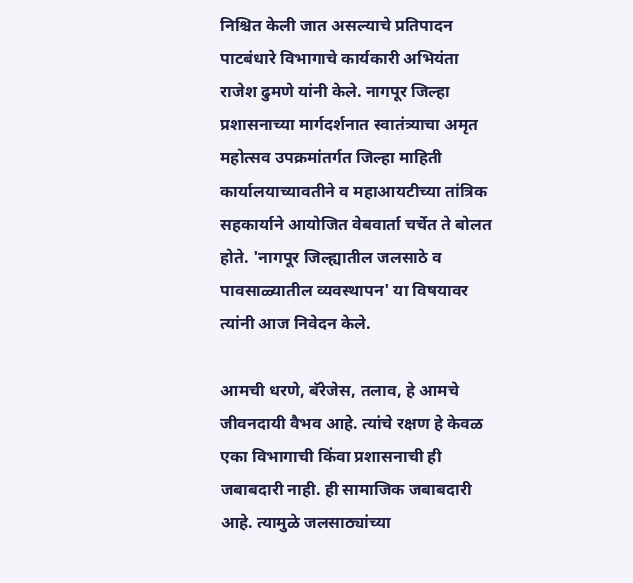निश्चित केली जात असल्याचे प्रतिपादन पाटबंधारे विभागाचे कार्यकारी अभियंता राजेश ढुमणे यांनी केले. नागपूर जिल्हा प्रशासनाच्या मार्गदर्शनात स्वातंत्र्याचा अमृत महोत्सव उपक्रमांतर्गत जिल्हा माहिती कार्यालयाच्यावतीने व महाआयटीच्या तांत्रिक सहकार्याने आयोजित वेबवार्ता चर्चेत ते बोलत होते. 'नागपूर जिल्ह्यातील जलसाठे व पावसाळ्यातील व्यवस्थापन' या विषयावर त्यांनी आज निवेदन केले.

आमची धरणे, बॅरेजेस, तलाव, हे आमचे जीवनदायी वैभव आहे. त्यांचे रक्षण हे केवळ एका विभागाची किंवा प्रशासनाची ही जबाबदारी नाही. ही सामाजिक जबाबदारी आहे. त्यामुळे जलसाठ्यांच्या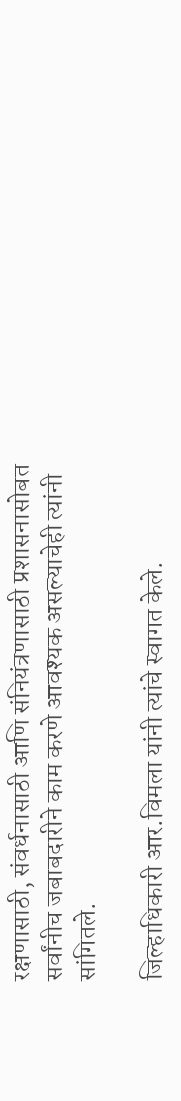रक्षणासाठी, संवर्धनासाठी आणि संनियंत्रणासाठी प्रशासनासोबत सर्वांनीच जबाबदारीने काम करणे आवश्यक असल्याचेही त्यांनी सांगितले.

जिल्हाधिकारी आर.विमला यांनी त्यांचे स्वागत केले.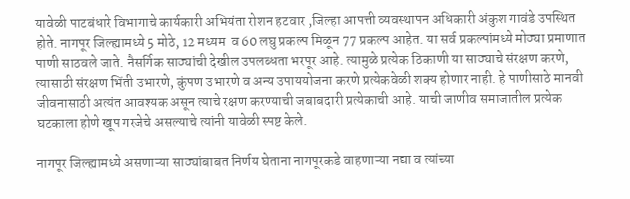यावेळी पाटबंधारे विभागाचे कार्यकारी अभियंता रोशन हटवार ,जिल्हा आपत्ती व्यवस्थापन अधिकारी अंकुश गावंडे उपस्थित होते. नागपूर जिल्ह्यामध्ये 5 मोठे, 12 मध्यम  व 60 लघु प्रकल्प मिळून 77 प्रकल्प आहेत. या सर्व प्रकल्पांमध्ये मोठ्या प्रमाणात पाणी साठवले जाते. नैसर्गिक साठ्यांची देखील उपलब्धता भरपूर आहे. त्यामुळे प्रत्येक ठिकाणी या साठ्याचे संरक्षण करणे, त्यासाठी संरक्षण भिंती उभारणे, कुंपण उभारणे व अन्य उपाययोजना करणे प्रत्येकवेळी शक्य होणार नाही. हे पाणीसाठे मानवी जीवनासाठी अत्यंत आवश्यक असून त्याचे रक्षण करण्याची जबाबदारी प्रत्येकाची आहे. याची जाणीव समाजातील प्रत्येक घटकाला होणे खूप गरजेचे असल्याचे त्यांनी यावेळी स्पष्ट केले.

नागपूर जिल्ह्यामध्ये असणाऱ्या साठ्यांबाबत निर्णय घेताना नागपूरकडे वाहणाऱ्या नद्या व त्यांच्या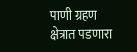पाणी ग्रहण क्षेत्रात पडणारा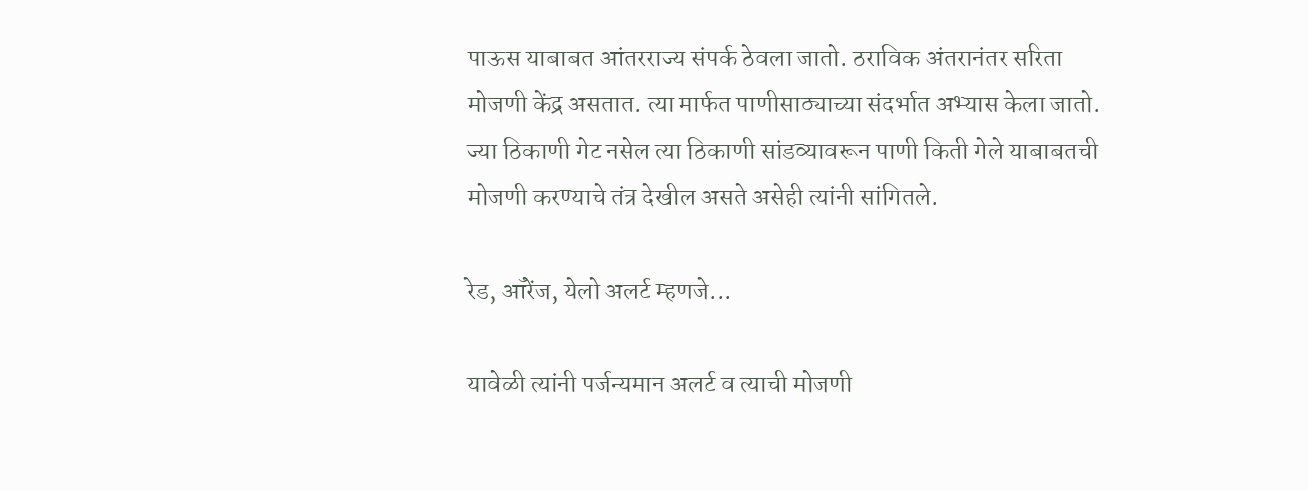पाऊस याबाबत आंतरराज्य संपर्क ठेवला जातो. ठराविक अंतरानंतर सरिता मोजणी केंद्र असतात. त्या मार्फत पाणीसाठ्याच्या संदर्भात अभ्यास केला जातो. ज्या ठिकाणी गेट नसेल त्या ठिकाणी सांडव्यावरून पाणी किती गेले याबाबतची मोजणी करण्याचे तंत्र देखील असते असेही त्यांनी सांगितले.

रेड, ऑरेंज, येलो अलर्ट म्हणजे...

यावेळी त्यांनी पर्जन्यमान अलर्ट व त्याची मोजणी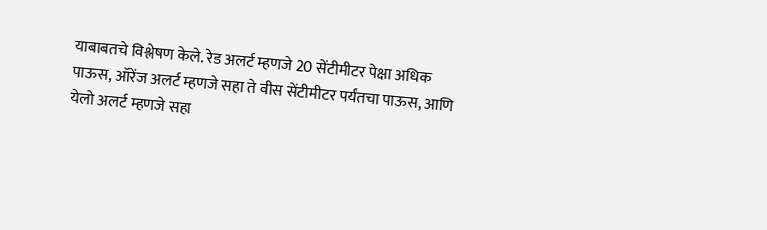याबाबतचे विश्लेषण केले. रेड अलर्ट म्हणजे 20 सेंटीमीटर पेक्षा अधिक पाऊस, ऑरेंज अलर्ट म्हणजे सहा ते वीस सेंटीमीटर पर्यंतचा पाऊस, आणि येलो अलर्ट म्हणजे सहा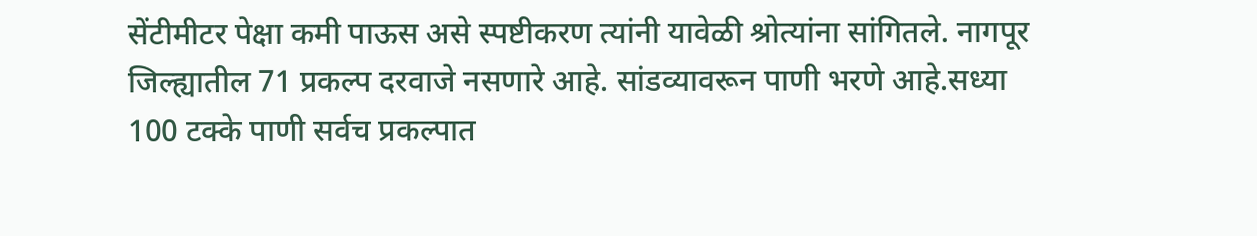सेंटीमीटर पेक्षा कमी पाऊस असे स्पष्टीकरण त्यांनी यावेळी श्रोत्यांना सांगितले. नागपूर जिल्ह्यातील 71 प्रकल्प दरवाजे नसणारे आहे. सांडव्यावरून पाणी भरणे आहे.सध्या 100 टक्के पाणी सर्वच प्रकल्पात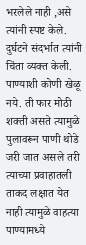भरलेले नाही ,असे त्यांनी स्पष्ट केले. दुर्घटने संदर्भात त्यांनी चिंता व्यक्त केली. पाण्याशी कोणी खेळू नये. ती फार मोठी शक्ती असते त्यामुळे पुलावरून पाणी थोडे जरी जात असले तरी त्याच्या प्रवाहातली ताकद लक्षात येत नाही त्यामुळे वाहत्या पाण्यामध्ये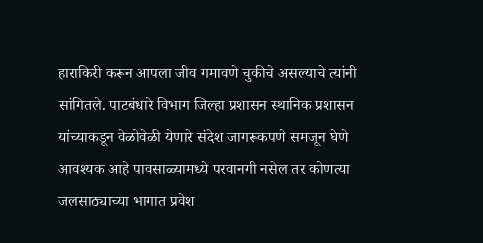हाराकिरी करून आपला जीव गमावणे चुकीचे असल्याचे त्यांनी सांगितले. पाटबंधारे विभाग जिल्हा प्रशासन स्थानिक प्रशासन यांच्याकडून वेळोवेळी येणारे संदेश जागरूकपणे समजून घेणे आवश्यक आहे पावसाळ्यामध्ये परवानगी नसेल तर कोणत्या जलसाठ्याच्या भागात प्रवेश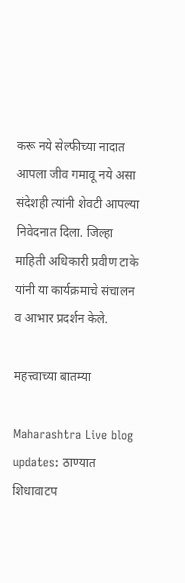करू नये सेल्फीच्या नादात आपला जीव गमावू नये असा संदेशही त्यांनी शेवटी आपल्या निवेदनात दिला. जिल्हा माहिती अधिकारी प्रवीण टाके यांनी या कार्यक्रमाचे संचालन व आभार प्रदर्शन केले.

महत्त्वाच्या बातम्या

Maharashtra Live blog updates: ठाण्यात शिधावाटप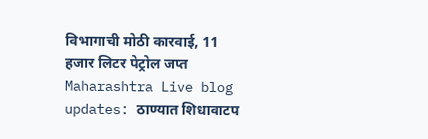विभागाची मोठी कारवाई, 11 हजार लिटर पेट्रोल जप्त
Maharashtra Live blog updates: ठाण्यात शिधावाटप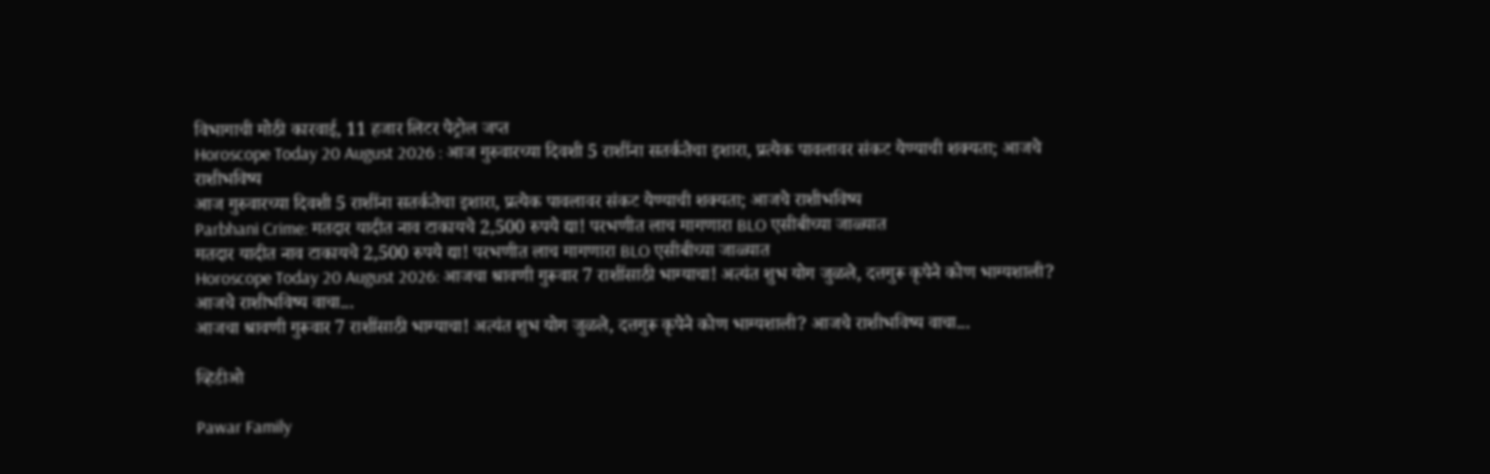विभागाची मोठी कारवाई, 11 हजार लिटर पेट्रोल जप्त
Horoscope Today 20 August 2026 : आज गुरुवारच्या दिवशी 5 राशींना सतर्कतेचा इशारा, प्रत्येक पावलावर संकट येण्याची शक्यता; आजचे राशीभविष्य
आज गुरुवारच्या दिवशी 5 राशींना सतर्कतेचा इशारा, प्रत्येक पावलावर संकट येण्याची शक्यता; आजचे राशीभविष्य
Parbhani Crime: मतदार यादीत नाव टाकायचे 2,500 रुपये द्या! परभणीत लाच मागणारा BLO एसीबीच्या जाळ्यात
मतदार यादीत नाव टाकायचे 2,500 रुपये द्या! परभणीत लाच मागणारा BLO एसीबीच्या जाळ्यात
Horoscope Today 20 August 2026: आजचा श्रावणी गुरूवार 7 राशींसाठी भाग्याचा! अत्यंत शुभ योग जुळले, दत्तगुरू कृपेने कोण भाग्यशाली? आजचे राशीभविष्य वाचा...
आजचा श्रावणी गुरूवार 7 राशींसाठी भाग्याचा! अत्यंत शुभ योग जुळले, दत्तगुरू कृपेने कोण भाग्यशाली? आजचे राशीभविष्य वाचा...

व्हिडीओ

Pawar Family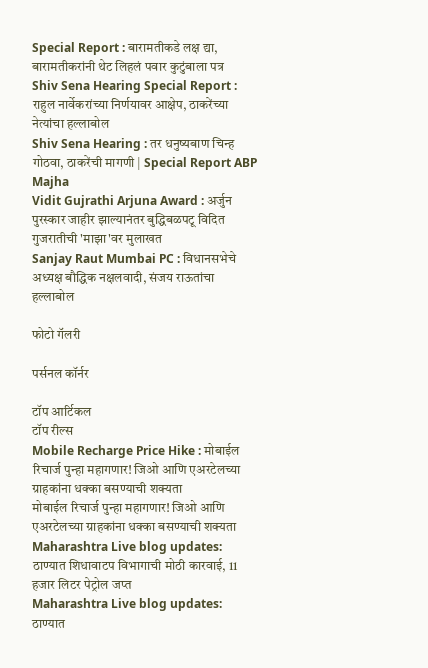Special Report : बारामतीकडे लक्ष द्या, बारामतीकरांनी थेट लिहलं पवार कुटुंबाला पत्र
Shiv Sena Hearing Special Report : राहुल नार्वेकरांच्या निर्णयावर आक्षेप, ठाकरेंच्या नेत्यांचा हल्लाबोल
Shiv Sena Hearing : तर धनुष्यबाण चिन्ह गोठवा, ठाकरेंची मागणी | Special Report ABP Majha
Vidit Gujrathi Arjuna Award : अर्जुन पुरस्कार जाहीर झाल्यानंतर बुद्धिबळपटू विदित गुजरातीची 'माझा'वर मुलाखत
Sanjay Raut Mumbai PC : विधानसभेचे अध्यक्ष बौद्धिक नक्षलवादी, संजय राऊतांचा हल्लाबोल

फोटो गॅलरी

पर्सनल कॉर्नर

टॉप आर्टिकल
टॉप रील्स
Mobile Recharge Price Hike : मोबाईल रिचार्ज पुन्हा महागणार! जिओ आणि एअरटेलच्या ग्राहकांना धक्का बसण्याची शक्यता
मोबाईल रिचार्ज पुन्हा महागणार! जिओ आणि एअरटेलच्या ग्राहकांना धक्का बसण्याची शक्यता
Maharashtra Live blog updates: ठाण्यात शिधावाटप विभागाची मोठी कारवाई, 11 हजार लिटर पेट्रोल जप्त
Maharashtra Live blog updates: ठाण्यात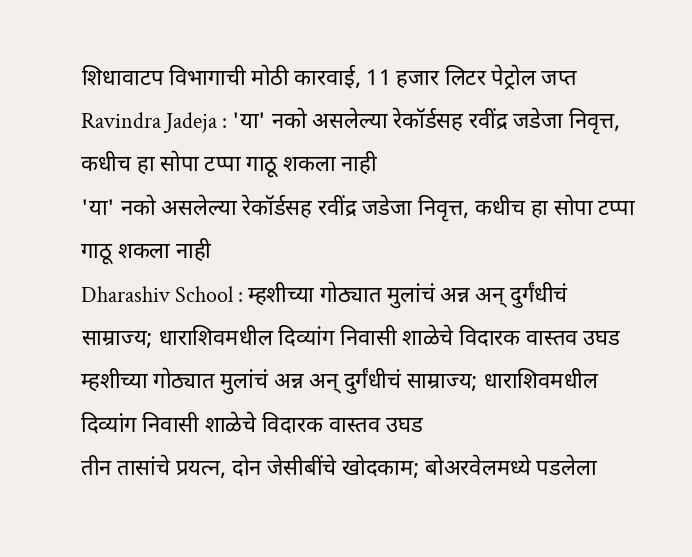शिधावाटप विभागाची मोठी कारवाई, 11 हजार लिटर पेट्रोल जप्त
Ravindra Jadeja : 'या' नको असलेल्या रेकॉर्डसह रवींद्र जडेजा निवृत्त, कधीच हा सोपा टप्पा गाठू शकला नाही
'या' नको असलेल्या रेकॉर्डसह रवींद्र जडेजा निवृत्त, कधीच हा सोपा टप्पा गाठू शकला नाही
Dharashiv School : म्हशीच्या गोठ्यात मुलांचं अन्न अन् दुर्गंधीचं साम्राज्य; धाराशिवमधील दिव्यांग निवासी शाळेचे विदारक वास्तव उघड
म्हशीच्या गोठ्यात मुलांचं अन्न अन् दुर्गंधीचं साम्राज्य; धाराशिवमधील दिव्यांग निवासी शाळेचे विदारक वास्तव उघड
तीन तासांचे प्रयत्न, दोन जेसीबींचे खोदकाम; बोअरवेलमध्ये पडलेला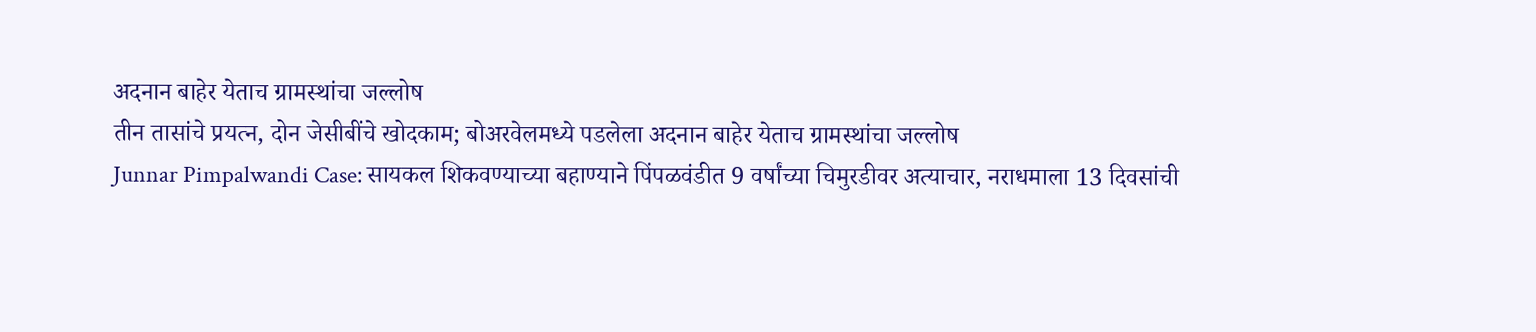अदनान बाहेर येताच ग्रामस्थांचा जल्लोष
तीन तासांचे प्रयत्न, दोन जेसीबींचे खोदकाम; बोअरवेलमध्ये पडलेला अदनान बाहेर येताच ग्रामस्थांचा जल्लोष
Junnar Pimpalwandi Case: सायकल शिकवण्याच्या बहाण्याने पिंपळवंडीत 9 वर्षांच्या चिमुरडीवर अत्याचार, नराधमाला 13 दिवसांची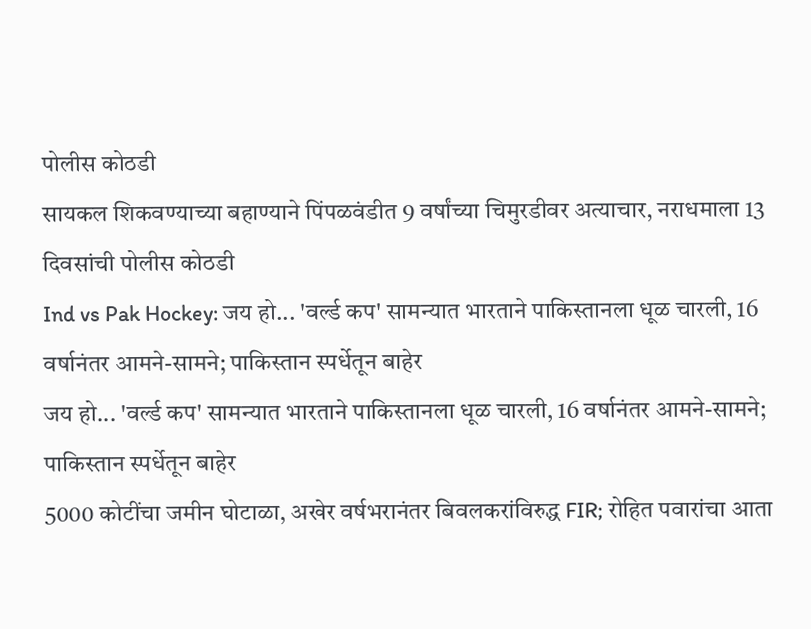पोलीस कोठडी
सायकल शिकवण्याच्या बहाण्याने पिंपळवंडीत 9 वर्षांच्या चिमुरडीवर अत्याचार, नराधमाला 13 दिवसांची पोलीस कोठडी
Ind vs Pak Hockey: जय हो... 'वर्ल्ड कप' सामन्यात भारताने पाकिस्तानला धूळ चारली, 16 वर्षानंतर आमने-सामने; पाकिस्तान स्पर्धेतून बाहेर
जय हो... 'वर्ल्ड कप' सामन्यात भारताने पाकिस्तानला धूळ चारली, 16 वर्षानंतर आमने-सामने; पाकिस्तान स्पर्धेतून बाहेर
5000 कोटींचा जमीन घोटाळा, अखेर वर्षभरानंतर बिवलकरांविरुद्ध FIR; रोहित पवारांचा आता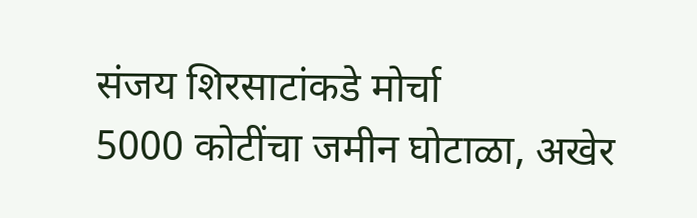संजय शिरसाटांकडे मोर्चा
5000 कोटींचा जमीन घोटाळा, अखेर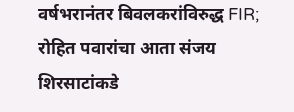वर्षभरानंतर बिवलकरांविरुद्ध FIR; रोहित पवारांचा आता संजय शिरसाटांकडे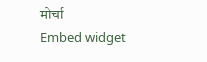मोर्चा
Embed widget